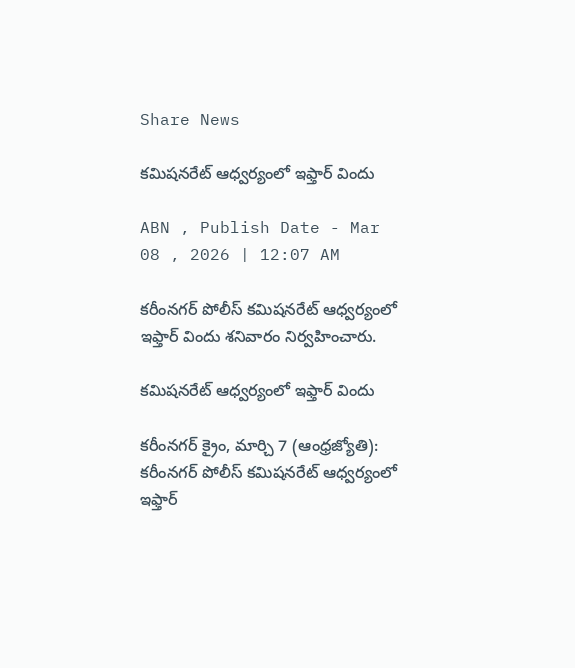Share News

కమిషనరేట్‌ ఆధ్వర్యంలో ఇఫ్తార్‌ విందు

ABN , Publish Date - Mar 08 , 2026 | 12:07 AM

కరీంనగర్‌ పోలీస్‌ కమిషనరేట్‌ ఆధ్వర్యంలో ఇఫ్తార్‌ విందు శనివారం నిర్వహించారు.

కమిషనరేట్‌ ఆధ్వర్యంలో ఇఫ్తార్‌ విందు

కరీంనగర్‌ క్రైం, మార్చి 7 (ఆంధ్రజ్యోతి): కరీంనగర్‌ పోలీస్‌ కమిషనరేట్‌ ఆధ్వర్యంలో ఇఫ్తార్‌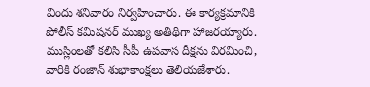విందు శనివారం నిర్వహించారు. ఈ కార్యక్రమానికి పోలీస్‌ కమిషనర్‌ ముఖ్య అతిథిగా హాజరయ్యారు. ముస్లింలతో కలిసి సీపీ ఉపవాస దీక్షను విరమించి, వారికి రంజాన్‌ శుభాకాంక్షలు తెలియజేశారు.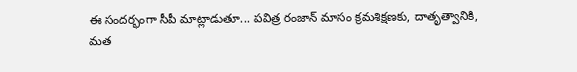ఈ సందర్భంగా సీపీ మాట్లాడుతూ... పవిత్ర రంజాన్‌ మాసం క్రమశిక్షణకు, దాతృత్వానికి, మత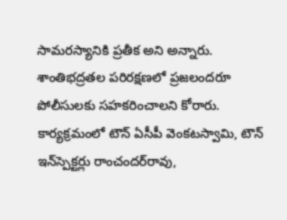సామరస్యానికి ప్రతీక అని అన్నారు. శాంతిభద్రతల పరిరక్షణలో ప్రజలందరూ పోలీసులకు సహకరించాలని కోరారు. కార్యక్రమంలో టౌన్‌ ఏసీపీ వెంకటస్వామి, టౌన్‌ ఇన్‌స్పెక్టర్లు రాంచందర్‌రావు,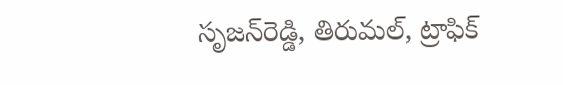సృజన్‌రెడ్డి, తిరుమల్‌, ట్రాఫిక్‌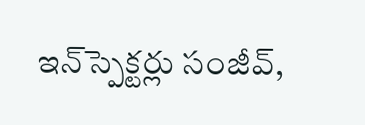ఇన్‌స్పెక్టర్లు సంజీవ్‌,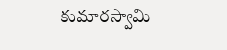కుమారస్వామి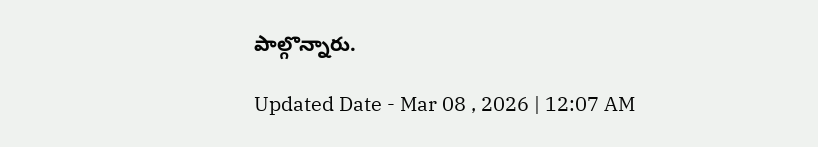పాల్గొన్నారు.

Updated Date - Mar 08 , 2026 | 12:07 AM